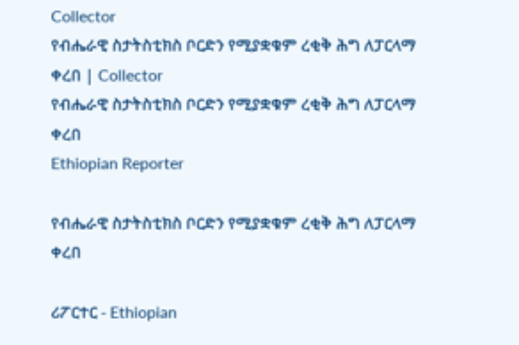Collector
የብሔራዊ ስታትስቲክስ ቦርድን የሚያቋቁም ረቂቅ ሕግ ለፓርላማ ቀረበ | Collector
የብሔራዊ ስታትስቲክስ ቦርድን የሚያቋቁም ረቂቅ ሕግ ለፓርላማ ቀረበ
Ethiopian Reporter

የብሔራዊ ስታትስቲክስ ቦርድን የሚያቋቁም ረቂቅ ሕግ ለፓርላማ ቀረበ

ሪፖርተር - Ethiopian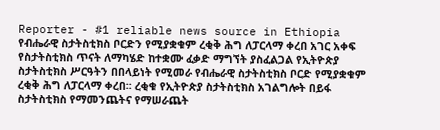Reporter - #1 reliable news source in Ethiopia የብሔራዊ ስታትስቲክስ ቦርድን የሚያቋቁም ረቂቅ ሕግ ለፓርላማ ቀረበ አገር አቀፍ የስታትስቲክስ ጥናት ለማካሄድ ከተቋሙ ፈቃድ ማግኘት ያስፈልጋል የኢትዮጵያ ስታትስቲክስ ሥርዓትን በበላይነት የሚመራ የብሔራዊ ስታትስቲክስ ቦርድ የሚያቋቁም ረቂቅ ሕግ ለፓርላማ ቀረበ፡፡ ረቂቁ የኢትዮጵያ ስታትስቲክስ አገልግሎት በይፋ ስታትስቲክስ የማመንጨትና የማሠራጨት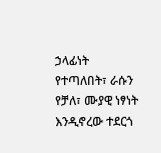ኃላፊነት የተጣለበት፣ ራሱን የቻለ፣ ሙያዊ ነፃነት እንዲኖረው ተደርጎ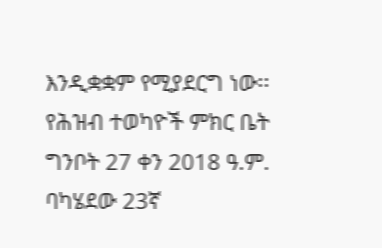እንዲቋቋም የሚያደርግ ነው፡፡ የሕዝብ ተወካዮች ምክር ቤት ግንቦት 27 ቀን 2018 ዓ.ም. ባካሄደው 23ኛ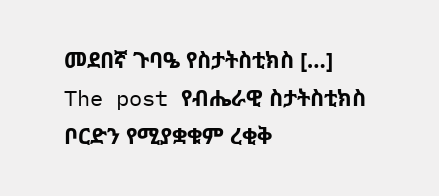መደበኛ ጉባዔ የስታትስቲክስ […] The post የብሔራዊ ስታትስቲክስ ቦርድን የሚያቋቁም ረቂቅ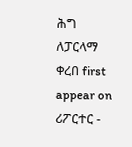ሕግ ለፓርላማ ቀረበ first appear on ሪፖርተር -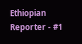Ethiopian Reporter - #1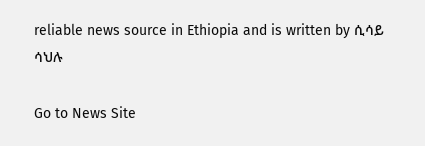reliable news source in Ethiopia and is written by ሲሳይ ሳህሉ

Go to News Site